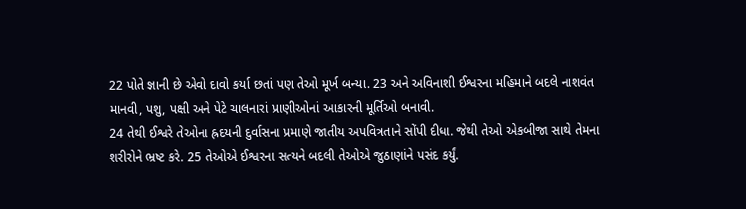22 પોતે જ્ઞાની છે એવો દાવો કર્યા છતાં પણ તેઓ મૂર્ખ બન્યા. 23 અને અવિનાશી ઈશ્વરના મહિમાને બદલે નાશવંત માનવી, પશુ, પક્ષી અને પેટે ચાલનારાં પ્રાણીઓનાં આકારની મૂર્તિઓ બનાવી.
24 તેથી ઈશ્વરે તેઓના હ્રદયની દુર્વાસના પ્રમાણે જાતીય અપવિત્રતાને સોંપી દીધા. જેથી તેઓ એકબીજા સાથે તેમના શરીરોને ભ્રષ્ટ કરે. 25 તેઓએ ઈશ્વરના સત્યને બદલી તેઓએ જુઠાણાંને પસંદ કર્યું.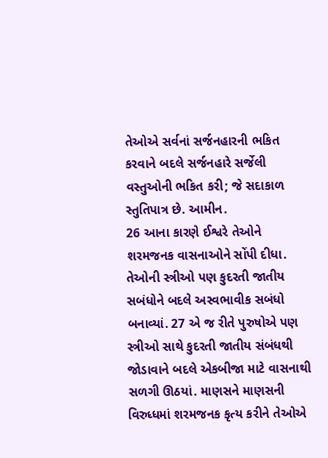તેઓએ સર્વનાં સર્જનહારની ભકિત કરવાને બદલે સર્જનહારે સર્જેલી વસ્તુઓની ભકિત કરી; જે સદાકાળ સ્તુતિપાત્ર છે. આમીન.
26 આના કારણે ઈશ્વરે તેઓને શરમજનક વાસનાઓને સોંપી દીધા. તેઓની સ્ત્રીઓ પણ કુદરતી જાતીય સબંધોને બદલે અસ્વભાવીક સબંધો બનાવ્યાં. 27 એ જ રીતે પુરુષોએ પણ સ્ત્રીઓ સાથે કુદરતી જાતીય સંબંધથી જોડાવાને બદલે એકબીજા માટે વાસનાથી સળગી ઊઠયાં. માણસને માણસની વિરુધ્ધમાં શરમજનક કૃત્ય કરીને તેઓએ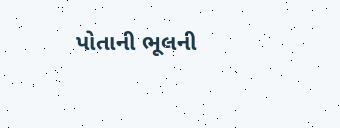પોતાની ભૂલની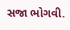સજા ભોગવી.